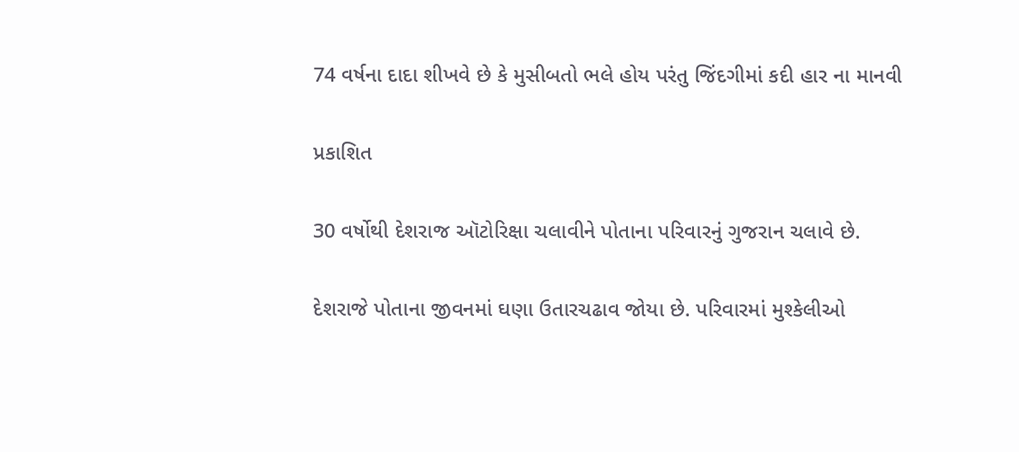74 વર્ષના દાદા શીખવે છે કે મુસીબતો ભલે હોય પરંતુ જિંદગીમાં કદી હાર ના માનવી

પ્રકાશિત

30 વર્ષોથી દેશરાજ ઑટોરિક્ષા ચલાવીને પોતાના પરિવારનું ગુજરાન ચલાવે છે.

દેશરાજે પોતાના જીવનમાં ઘણા ઉતારચઢાવ જોયા છે. પરિવારમાં મુશ્કેલીઓ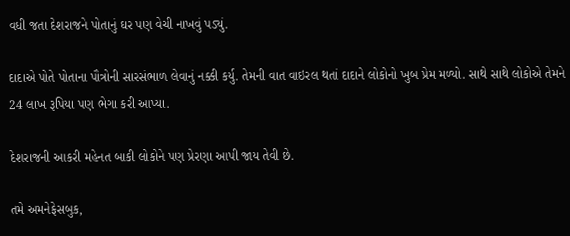વધી જતા દેશરાજને પોતાનું ઘર પણ વેચી નાખવું પડ્યું.

દાદાએ પોતે પોતાના પૌત્રોની સારસંભાળ લેવાનું નક્કી કર્યુ. તેમની વાત વાઇરલ થતાં દાદાને લોકોનો ખુબ પ્રેમ મળ્યો. સાથે સાથે લોકોએ તેમને 24 લાખ રૂપિયા પણ ભેગા કરી આપ્યા.

દેશરાજની આકરી મહેનત બાકી લોકોને પણ પ્રેરણા આપી જાય તેવી છે.

તમે અમનેફેસબુક,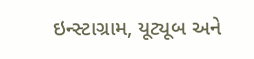ઇન્સ્ટાગ્રામ, યૂટ્યૂબ અને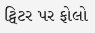ટ્વિટર પર ફોલો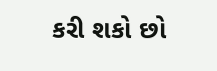કરી શકો છો